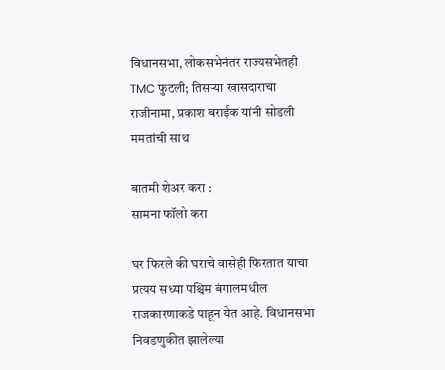विधानसभा, लोकसभेनंतर राज्यसभेतही TMC फुटली; तिसऱ्या खासदाराचा राजीनामा, प्रकाश बराईक यांनी सोडली ममतांची साथ

बातमी शेअर करा :
सामना फॉलो करा

घर फिरले की घराचे वासेही फिरतात याचा प्रत्यय सध्या पश्चिम बंगालमधील राजकारणाकडे पाहून येत आहे. विधानसभा निवडणुकीत झालेल्या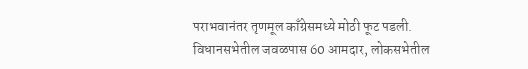पराभवानंतर तृणमूल काँग्रेसमध्ये मोठी फूट पडली. विधानसभेतील जवळपास 60 आमदार, लोकसभेतील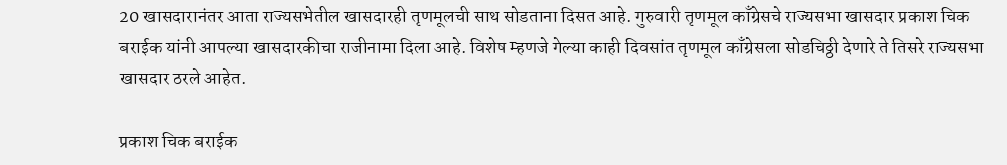20 खासदारानंतर आता राज्यसभेतील खासदारही तृणमूलची साथ सोडताना दिसत आहे. गुरुवारी तृणमूल काँग्रेसचे राज्यसभा खासदार प्रकाश चिक बराईक यांनी आपल्या खासदारकीचा राजीनामा दिला आहे. विशेष म्हणजे गेल्या काही दिवसांत तृणमूल काँग्रेसला सोडचिठ्ठी देणारे ते तिसरे राज्यसभा खासदार ठरले आहेत.

प्रकाश चिक बराईक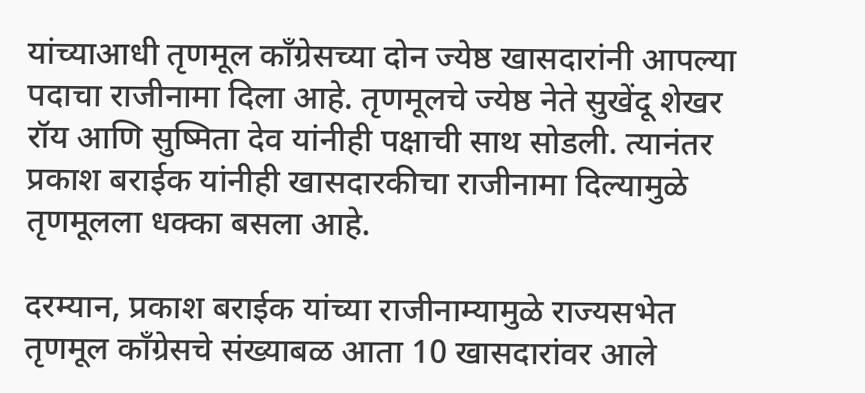यांच्याआधी तृणमूल काँग्रेसच्या दोन ज्येष्ठ खासदारांनी आपल्या पदाचा राजीनामा दिला आहे. तृणमूलचे ज्येष्ठ नेते सुखेंदू शेखर रॉय आणि सुष्मिता देव यांनीही पक्षाची साथ सोडली. त्यानंतर प्रकाश बराईक यांनीही खासदारकीचा राजीनामा दिल्यामुळे तृणमूलला धक्का बसला आहे.

दरम्यान, प्रकाश बराईक यांच्या राजीनाम्यामुळे राज्यसभेत तृणमूल काँग्रेसचे संख्याबळ आता 10 खासदारांवर आले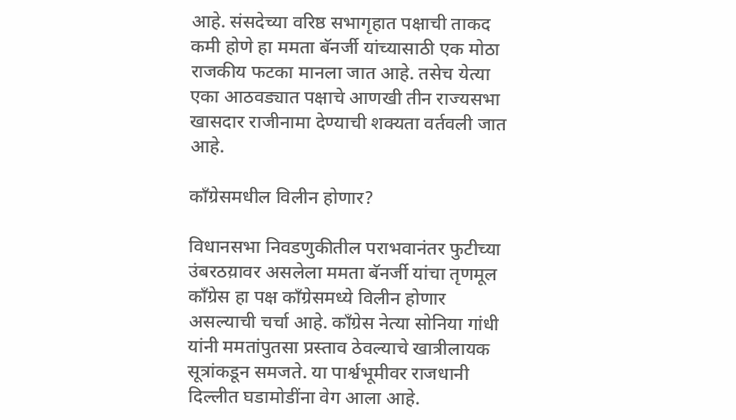आहे. संसदेच्या वरिष्ठ सभागृहात पक्षाची ताकद कमी होणे हा ममता बॅनर्जी यांच्यासाठी एक मोठा राजकीय फटका मानला जात आहे. तसेच येत्या एका आठवड्यात पक्षाचे आणखी तीन राज्यसभा खासदार राजीनामा देण्याची शक्यता वर्तवली जात आहे.

काँग्रेसमधील विलीन होणार?

विधानसभा निवडणुकीतील पराभवानंतर फुटीच्या उंबरठय़ावर असलेला ममता बॅनर्जी यांचा तृणमूल काँग्रेस हा पक्ष काँग्रेसमध्ये विलीन होणार असल्याची चर्चा आहे. काँग्रेस नेत्या सोनिया गांधी यांनी ममतांपुतसा प्रस्ताव ठेवल्याचे खात्रीलायक सूत्रांकडून समजते. या पार्श्वभूमीवर राजधानी दिल्लीत घडामोडींना वेग आला आहे.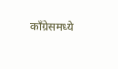काँग्रेसमध्ये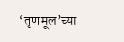‘तृणमूल’च्या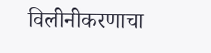विलीनीकरणाचा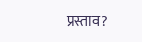प्रस्ताव?